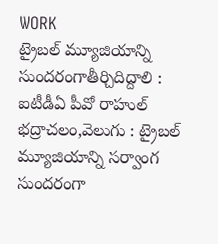WORK
ట్రైబల్ మ్యూజియాన్ని సుందరంగాతీర్చిదిద్దాలి : ఐటీడీఏ పీవో రాహుల్
భద్రాచలం,వెలుగు : ట్రైబల్ మ్యూజియాన్ని సర్వాంగ సుందరంగా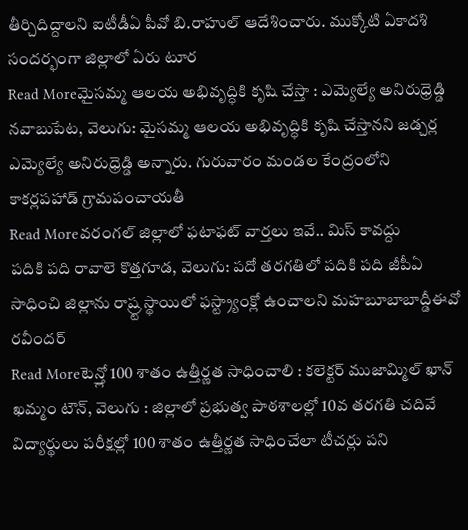తీర్చిదిద్దాలని ఐటీడీఏ పీవో బి.రాహుల్ ఆదేశించారు. ముక్కోటి ఏకాదశి సందర్భంగా జిల్లాలో ఏరు టూర
Read Moreమైసమ్మ ఆలయ అభివృద్ధికి కృషి చేస్తా : ఎమ్యెల్యే అనిరుధ్రెడ్డి
నవాబుపేట, వెలుగు: మైసమ్మ ఆలయ అభివృద్ధికి కృషి చేస్తానని జడ్చర్ల ఎమ్యెల్యే అనిరుధ్రెడ్డి అన్నారు. గురువారం మండల కేంద్రంలోని కాకర్లపహాడ్ గ్రామపంచాయతీ
Read Moreవరంగల్ జిల్లాలో ఫటాఫట్ వార్తలు ఇవే.. మిస్ కావద్దు
పదికి పది రావాలె కొత్తగూడ, వెలుగు: పదో తరగతిలో పదికి పది జీపీఏ సాధించి జిల్లాను రాష్ర్ట స్థాయిలో ఫస్ట్ర్యాంక్లో ఉంచాలని మహబూబాబాద్డీఈవో రవీందర్
Read Moreటెన్త్లో 100 శాతం ఉత్తీర్ణత సాధించాలి : కలెక్టర్ ముజామ్మిల్ ఖాన్
ఖమ్మం టౌన్, వెలుగు : జిల్లాలో ప్రభుత్వ పాఠశాలల్లో 10వ తరగతి చదివే విద్యార్థులు పరీక్షల్లో 100 శాతం ఉత్తీర్ణత సాధించేలా టీచర్లు పని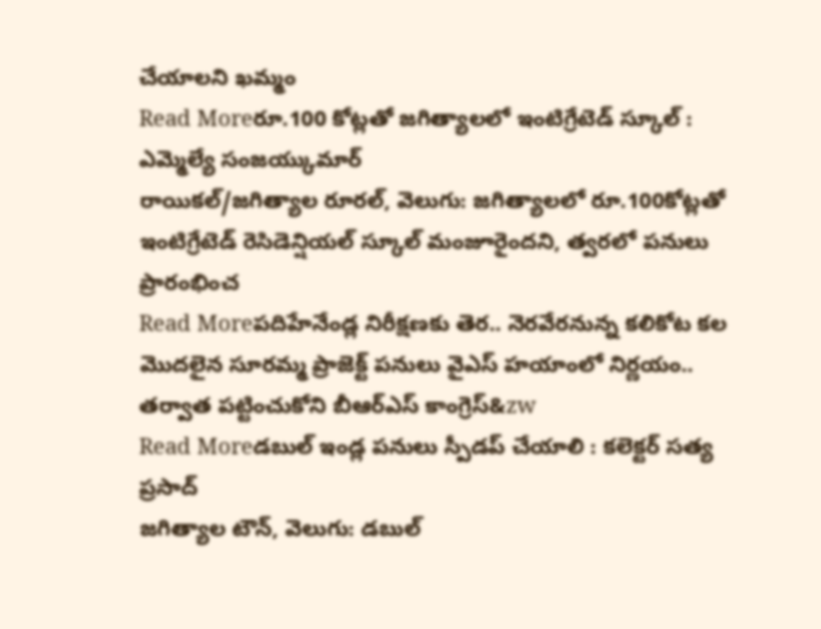చేయాలని ఖమ్మం
Read Moreరూ.100 కోట్లతో జగిత్యాలలో ఇంటిగ్రేటెడ్ స్కూల్ : ఎమ్మెల్యే సంజయ్కుమార్
రాయికల్/జగిత్యాల రూరల్, వెలుగు: జగిత్యాలలో రూ.100కోట్లతో ఇంటిగ్రేటెడ్ రెసిడెన్షియల్ స్కూల్ మంజూరైందని, త్వరలో పనులు ప్రారంభించ
Read Moreపదిహేనేండ్ల నిరీక్షణకు తెర.. నెరవేరనున్న కలికోట కల
మొదలైన సూరమ్మ ప్రాజెక్ట్ పనులు వైఎస్ హయాంలో నిర్ణయం.. తర్వాత పట్టించుకోని బీఆర్ఎస్ కాంగ్రెస్&zw
Read Moreడబుల్ ఇండ్ల పనులు స్పీడప్ చేయాలి : కలెక్టర్ సత్య ప్రసాద్
జగిత్యాల టౌన్, వెలుగు: డబుల్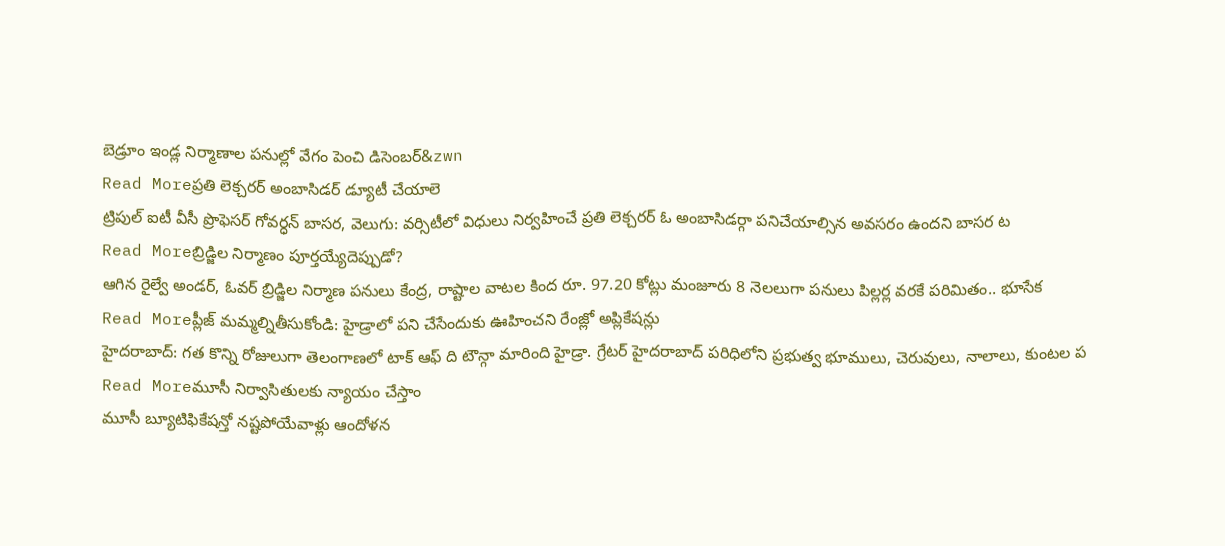బెడ్రూం ఇండ్ల నిర్మాణాల పనుల్లో వేగం పెంచి డిసెంబర్&zwn
Read Moreప్రతి లెక్చరర్ అంబాసిడర్ డ్యూటీ చేయాలె
ట్రిపుల్ ఐటీ వీసీ ప్రొఫెసర్ గోవర్ధన్ బాసర, వెలుగు: వర్సిటీలో విధులు నిర్వహించే ప్రతి లెక్చరర్ ఓ అంబాసిడర్గా పనిచేయాల్సిన అవసరం ఉందని బాసర ట
Read Moreబ్రిడ్జిల నిర్మాణం పూర్తయ్యేదెప్పుడో?
ఆగిన రైల్వే అండర్, ఓవర్ బ్రిడ్జిల నిర్మాణ పనులు కేంద్ర, రాష్టాల వాటల కింద రూ. 97.20 కోట్లు మంజూరు 8 నెలలుగా పనులు పిల్లర్ల వరకే పరిమితం.. భూసేక
Read Moreప్లీజ్ మమ్మల్నితీసుకోండి: హైడ్రాలో పని చేసేందుకు ఊహించని రేంజ్లో అప్లికేషన్లు
హైదరాబాద్: గత కొన్ని రోజులుగా తెలంగాణలో టాక్ ఆఫ్ ది టౌన్గా మారింది హైడ్రా. గ్రేటర్ హైదరాబాద్ పరిధిలోని ప్రభుత్వ భూములు, చెరువులు, నాలాలు, కుంటల ప
Read Moreమూసీ నిర్వాసితులకు న్యాయం చేస్తాం
మూసీ బ్యూటిఫికేషన్తో నష్టపోయేవాళ్లు ఆందోళన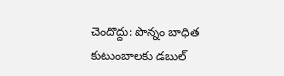చెందొద్దు: పొన్నం బాధిత కుటుంబాలకు డబుల్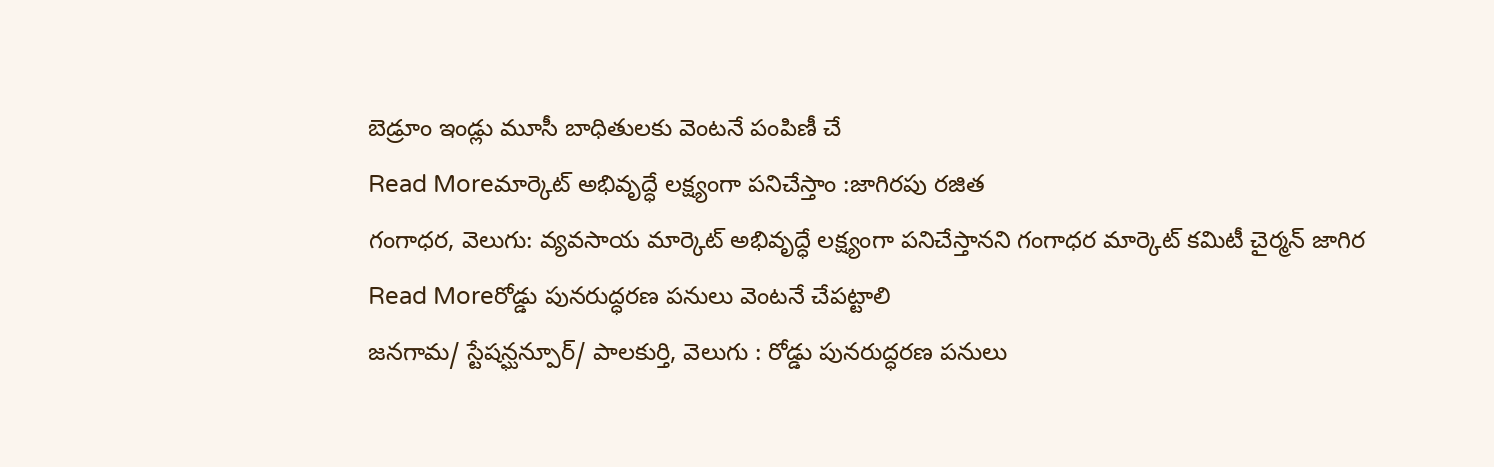బెడ్రూం ఇండ్లు మూసీ బాధితులకు వెంటనే పంపిణీ చే
Read Moreమార్కెట్ అభివృద్ధే లక్ష్యంగా పనిచేస్తాం :జాగిరపు రజిత
గంగాధర, వెలుగు: వ్యవసాయ మార్కెట్ అభివృద్ధే లక్ష్యంగా పనిచేస్తానని గంగాధర మార్కెట్ కమిటీ చైర్మన్ జాగిర
Read Moreరోడ్డు పునరుద్ధరణ పనులు వెంటనే చేపట్టాలి
జనగామ/ స్టేషన్ఘన్పూర్/ పాలకుర్తి, వెలుగు : రోడ్డు పునరుద్ధరణ పనులు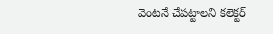వెంటనే చేపట్టాలని కలెక్టర్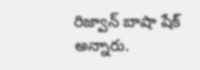రిజ్వాన్ బాషా షేక్ అన్నారు.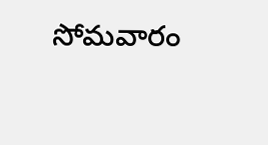సోమవారం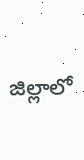జిల్లాలో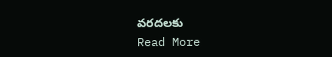వరదలకు
Read More